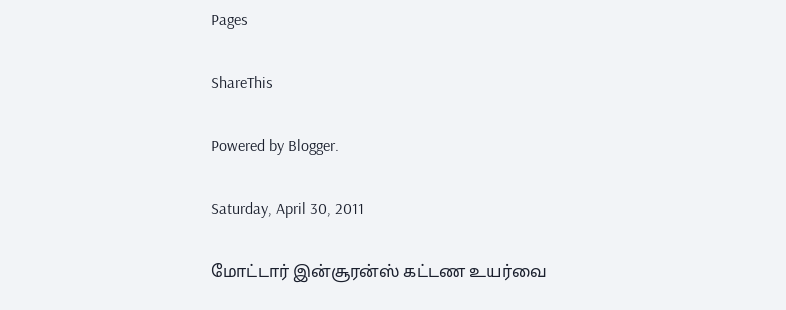Pages

ShareThis

Powered by Blogger.

Saturday, April 30, 2011

மோட்டார் இன்சூரன்ஸ் கட்டண உயர்வை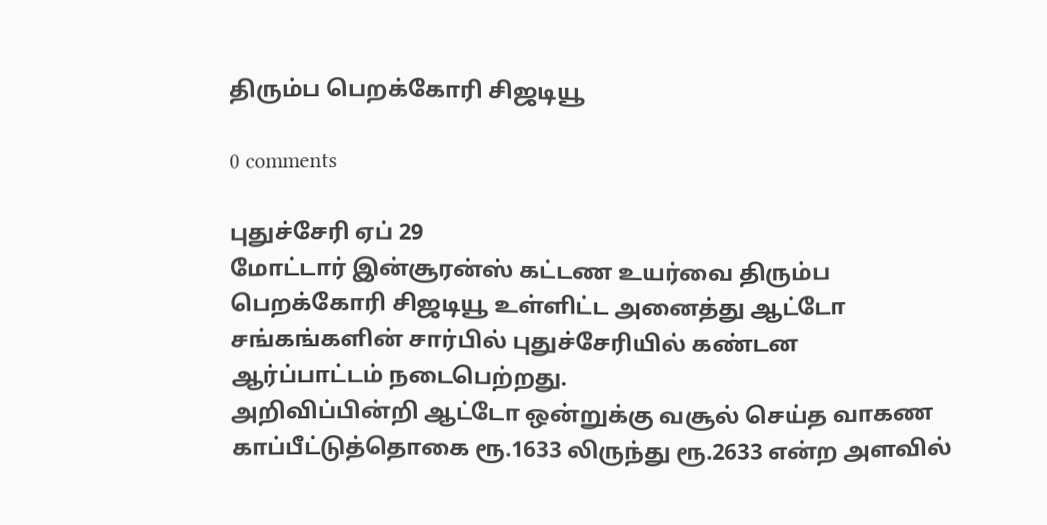திரும்ப பெறக்கோரி சிஜடியூ

0 comments

புதுச்சேரி ஏப் 29
மோட்டார் இன்சூரன்ஸ் கட்டண உயர்வை திரும்ப பெறக்கோரி சிஜடியூ உள்ளிட்ட அனைத்து ஆட்டோ சங்கங்களின் சார்பில் புதுச்சேரியில் கண்டன ஆர்ப்பாட்டம் நடைபெற்றது.
அறிவிப்பின்றி ஆட்டோ ஒன்றுக்கு வசூல் செய்த வாகண காப்பீட்டுத்தொகை ரூ.1633 லிருந்து ரூ.2633 என்ற அளவில்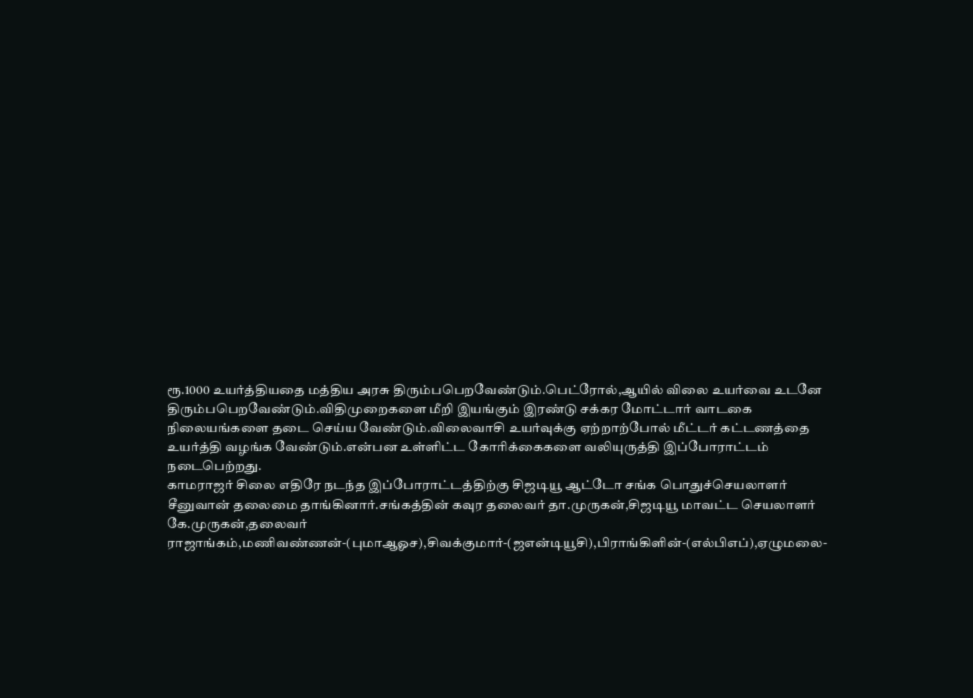ரூ.1000 உயர்த்தியதை மத்திய அரசு திரும்பபெறவேண்டும்.பெட்ரோல்,ஆயில் விலை உயர்வை உடனே திரும்பபெறவேண்டும்.விதிமுறைகளை மீறி இயங்கும் இரண்டு சக்கர மோட்டார் வாடகை நிலையங்களை தடை செய்ய வேண்டும்.விலைவாசி உயர்வுக்கு ஏற்றாற்போல் மீட்டர் கட்டணத்தை உயர்த்தி வழங்க வேண்டும்.என்பன உள்ளிட்ட கோரிக்கைகளை வலியுருத்தி இப்போராட்டம் நடைபெற்றது.
காமராஜர் சிலை எதிரே நடந்த இப்போராட்டத்திற்கு சிஜடியூ ஆட்டோ சங்க பொதுச்செயலாளர் சீனுவான் தலைமை தாங்கினார்.சங்கத்தின் கவுர தலைவர் தா.முருகன்,சிஜடியூ மாவட்ட செயலாளர் கே.முருகன்,தலைவர் ராஜாங்கம்,மணிவண்ணன்-(புமாஆஓச),சிவக்குமார்-(ஜஎன்டியூசி),பிராங்கிளின்-(எல்பிஎப்),ஏழுமலை-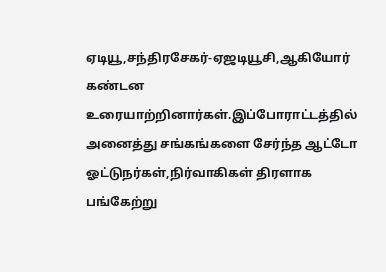ஏடியூ,சந்திரசேகர்-ஏஜடியூசி,ஆகியோர் கண்டன உரையாற்றினார்கள்.இப்போராட்டத்தில் அனைத்து சங்கங்களை சேர்ந்த ஆட்டோ ஓட்டுநர்கள்,நிர்வாகிகள் திரளாக பங்கேற்று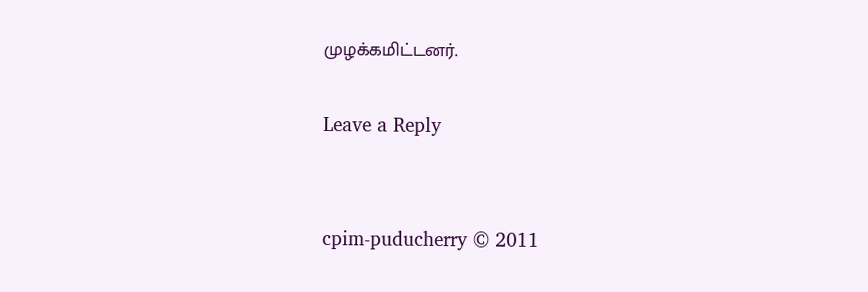முழக்கமிட்டனர்.

Leave a Reply


cpim-puducherry © 2011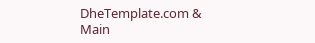DheTemplate.com & Main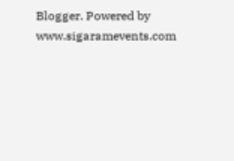Blogger. Powered by www.sigaramevents.com